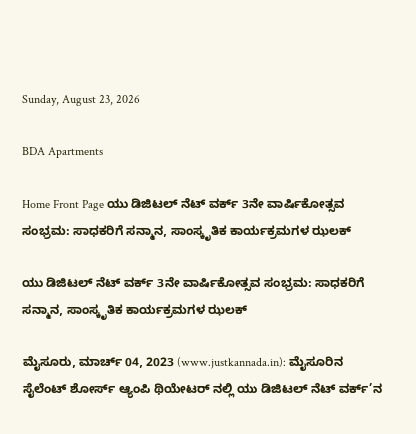Sunday, August 23, 2026

BDA Apartments

Home Front Page ಯು ಡಿಜಿಟಲ್ ನೆಟ್ ವರ್ಕ್ 3ನೇ ವಾರ್ಷಿಕೋತ್ಸವ ಸಂಭ್ರಮ: ಸಾಧಕರಿಗೆ ಸನ್ಮಾನ, ಸಾಂಸ್ಕೃತಿಕ ಕಾರ್ಯಕ್ರಮಗಳ ಝಲಕ್

ಯು ಡಿಜಿಟಲ್ ನೆಟ್ ವರ್ಕ್ 3ನೇ ವಾರ್ಷಿಕೋತ್ಸವ ಸಂಭ್ರಮ: ಸಾಧಕರಿಗೆ ಸನ್ಮಾನ, ಸಾಂಸ್ಕೃತಿಕ ಕಾರ್ಯಕ್ರಮಗಳ ಝಲಕ್

ಮೈಸೂರು, ಮಾರ್ಚ್ 04, 2023 (www.justkannada.in): ಮೈಸೂರಿನ ಸೈಲೆಂಟ್ ಶೋರ್ಸ್ ಆ್ಯಂಪಿ ಥಿಯೇಟರ್ ನಲ್ಲಿ ಯು ಡಿಜಿಟಲ್ ನೆಟ್ ವರ್ಕ್’ನ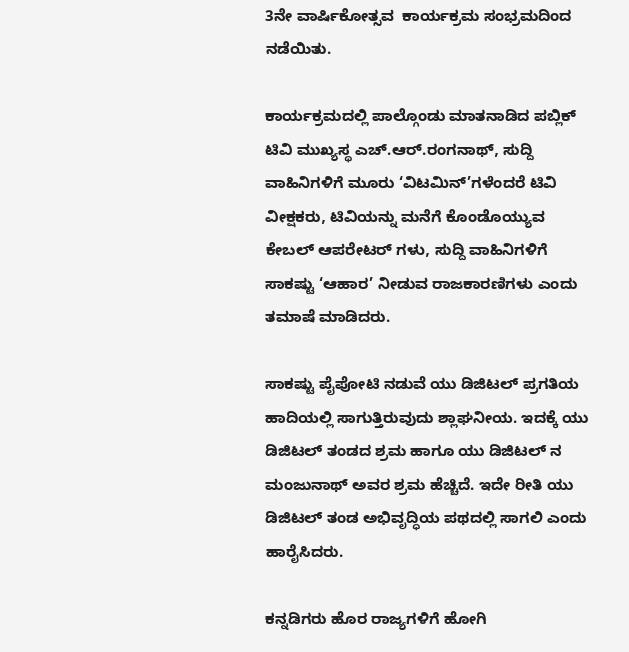3ನೇ ವಾರ್ಷಿಕೋತ್ಸವ  ಕಾರ್ಯಕ್ರಮ ಸಂಭ್ರಮದಿಂದ ನಡೆಯಿತು.

ಕಾರ್ಯಕ್ರಮದಲ್ಲಿ ಪಾಲ್ಗೊಂಡು ಮಾತನಾಡಿದ ಪಬ್ಲಿಕ್ ಟಿವಿ ಮುಖ್ಯಸ್ಥ ಎಚ್.ಆರ್.ರಂಗನಾಥ್, ಸುದ್ದಿ ವಾಹಿನಿಗಳಿಗೆ ಮೂರು ‘ವಿಟಮಿನ್’ಗಳೆಂದರೆ ಟಿವಿ ವೀಕ್ಷಕರು, ಟಿವಿಯನ್ನು ಮನೆಗೆ ಕೊಂಡೊಯ್ಯುವ ಕೇಬಲ್ ಆಪರೇಟರ್ ಗಳು, ಸುದ್ದಿ ವಾಹಿನಿಗಳಿಗೆ ಸಾಕಷ್ಟು ‘ಆಹಾರ’ ನೀಡುವ ರಾಜಕಾರಣಿಗಳು ಎಂದು ತಮಾಷೆ ಮಾಡಿದರು.

ಸಾಕಷ್ಟು ಪೈಪೋಟಿ ನಡುವೆ ಯು ಡಿಜಿಟಲ್ ಪ್ರಗತಿಯ ಹಾದಿಯಲ್ಲಿ ಸಾಗುತ್ತಿರುವುದು ಶ್ಲಾಘನೀಯ. ಇದಕ್ಕೆ ಯು ಡಿಜಿಟಲ್ ತಂಡದ ಶ್ರಮ ಹಾಗೂ ಯು ಡಿಜಿಟಲ್ ನ ಮಂಜುನಾಥ್ ಅವರ ಶ್ರಮ ಹೆಚ್ಚಿದೆ. ಇದೇ ರೀತಿ ಯು ಡಿಜಿಟಲ್ ತಂಡ ಅಭಿವೃದ್ಧಿಯ ಪಥದಲ್ಲಿ ಸಾಗಲಿ ಎಂದು ಹಾರೈಸಿದರು.

ಕನ್ನಡಿಗರು ಹೊರ ರಾಜ್ಯಗಳಿಗೆ ಹೋಗಿ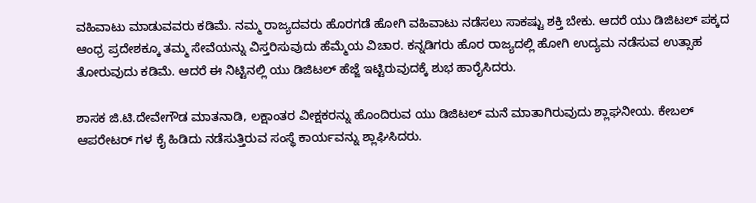ವಹಿವಾಟು ಮಾಡುವವರು ಕಡಿಮೆ. ನಮ್ಮ ರಾಜ್ಯದವರು ಹೊರಗಡೆ ಹೋಗಿ ವಹಿವಾಟು ನಡೆಸಲು ಸಾಕಷ್ಟು ಶಕ್ತಿ ಬೇಕು. ಆದರೆ ಯು ಡಿಜಿಟಲ್ ಪಕ್ಕದ ಆಂಧ್ರ ಪ್ರದೇಶಕ್ಕೂ ತಮ್ಮ ಸೇವೆಯನ್ನು ವಿಸ್ತರಿಸುವುದು ಹೆಮ್ಮೆಯ ವಿಚಾರ. ಕನ್ನಡಿಗರು ಹೊರ ರಾಜ್ಯದಲ್ಲಿ ಹೋಗಿ ಉದ್ಯಮ ನಡೆಸುವ ಉತ್ಸಾಹ ತೋರುವುದು ಕಡಿಮೆ. ಆದರೆ ಈ ನಿಟ್ಟಿನಲ್ಲಿ ಯು ಡಿಜಿಟಲ್ ಹೆಜ್ಜೆ ಇಟ್ಟಿರುವುದಕ್ಕೆ ಶುಭ ಹಾರೈಸಿದರು.

ಶಾಸಕ ಜಿ.ಟಿ.ದೇವೇಗೌಡ ಮಾತನಾಡಿ, ಲಕ್ಷಾಂತರ ವೀಕ್ಷಕರನ್ನು ಹೊಂದಿರುವ ಯು ಡಿಜಿಟಲ್ ಮನೆ ಮಾತಾಗಿರುವುದು ಶ್ಲಾಘನೀಯ. ಕೇಬಲ್ ಆಪರೇಟರ್ ಗಳ ಕೈ ಹಿಡಿದು ನಡೆಸುತ್ತಿರುವ ಸಂಸ್ಥೆ ಕಾರ್ಯವನ್ನು ಶ್ಲಾಘಿಸಿದರು.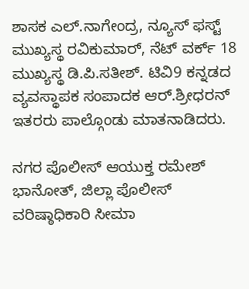ಶಾಸಕ ಎಲ್.ನಾಗೇಂದ್ರ, ನ್ಯೂಸ್ ಫಸ್ಟ್ ಮುಖ್ಯಸ್ಥ ರವಿಕುಮಾರ್, ನೆಟ್ ವರ್ಕ್ 18 ಮುಖ್ಯಸ್ಥ ಡಿ.ಪಿ.ಸತೀಶ್. ಟಿವಿ9 ಕನ್ನಡದ ವ್ಯವಸ್ಥಾಪಕ ಸಂಪಾದಕ ಆರ್.ಶ್ರೀಧರನ್ ಇತರರು ಪಾಲ್ಗೊಂಡು ಮಾತನಾಡಿದರು.

ನಗರ ಪೊಲೀಸ್ ಆಯುಕ್ತ ರಮೇಶ್ ಭಾನೋತ್, ಜಿಲ್ಲಾ ಪೊಲೀಸ್ ವರಿಷ್ಠಾಧಿಕಾರಿ ಸೀಮಾ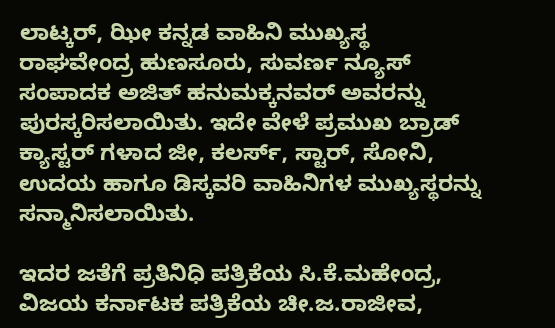ಲಾಟ್ಕರ್, ಝೀ ಕನ್ನಡ ವಾಹಿನಿ ಮುಖ್ಯಸ್ಥ ರಾಘವೇಂದ್ರ ಹುಣಸೂರು, ಸುವರ್ಣ ನ್ಯೂಸ್ ಸಂಪಾದಕ ಅಜಿತ್ ಹನುಮಕ್ಕನವರ್ ಅವರನ್ನು ಪುರಸ್ಕರಿಸಲಾಯಿತು. ಇದೇ ವೇಳೆ ಪ್ರಮುಖ ಬ್ರಾಡ್ ಕ್ಯಾಸ್ಟರ್ ಗಳಾದ ಜೀ, ಕಲರ್ಸ್, ಸ್ಟಾರ್, ಸೋನಿ, ಉದಯ ಹಾಗೂ ಡಿಸ್ಕವರಿ ವಾಹಿನಿಗಳ ಮುಖ್ಯಸ್ಥರನ್ನು ಸನ್ಮಾನಿಸಲಾಯಿತು.

ಇದರ ಜತೆಗೆ ಪ್ರತಿನಿಧಿ ಪತ್ರಿಕೆಯ ಸಿ.ಕೆ.ಮಹೇಂದ್ರ, ವಿಜಯ ಕರ್ನಾಟಕ ಪತ್ರಿಕೆಯ ಚೀ.ಜ.ರಾಜೀವ,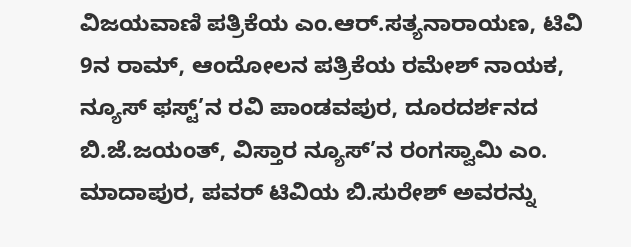ವಿಜಯವಾಣಿ ಪತ್ರಿಕೆಯ ಎಂ.ಆರ್.ಸತ್ಯನಾರಾಯಣ, ಟಿವಿ 9ನ ರಾಮ್, ಆಂದೋಲನ ಪತ್ರಿಕೆಯ ರಮೇಶ್ ನಾಯಕ, ನ್ಯೂಸ್ ಫಸ್ಟ್’ನ ರವಿ ಪಾಂಡವಪುರ, ದೂರದರ್ಶನದ ಬಿ.ಜೆ.ಜಯಂತ್, ವಿಸ್ತಾರ ನ್ಯೂಸ್’ನ ರಂಗಸ್ವಾಮಿ ಎಂ. ಮಾದಾಪುರ, ಪವರ್ ಟಿವಿಯ ಬಿ.ಸುರೇಶ್ ಅವರನ್ನು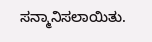ಸನ್ಮಾನಿಸಲಾಯಿತು.